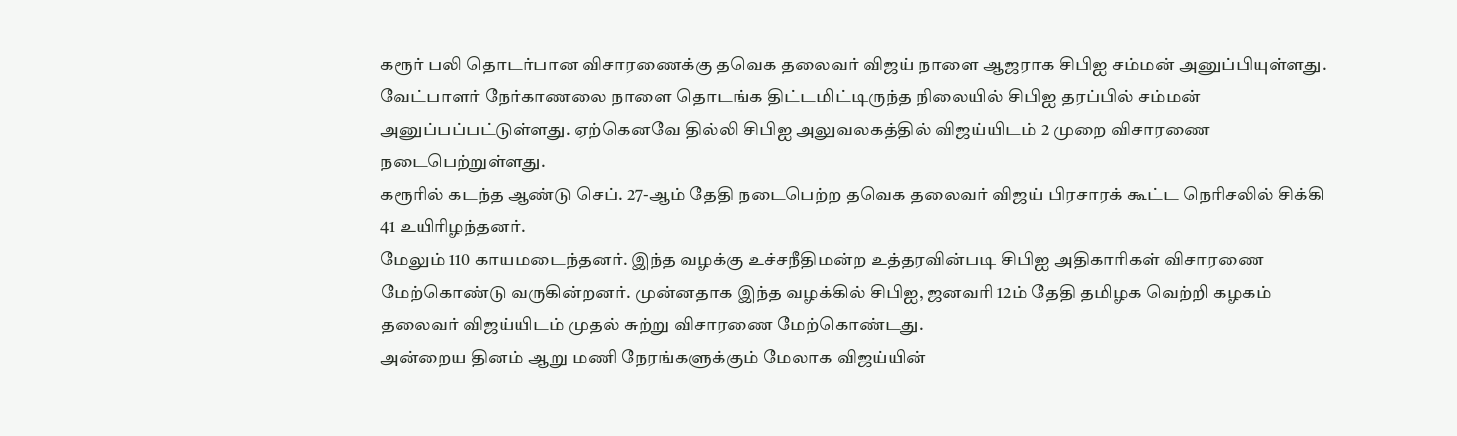கரூர் பலி தொடர்பான விசாரணைக்கு தவெக தலைவர் விஜய் நாளை ஆஜராக சிபிஐ சம்மன் அனுப்பியுள்ளது.
வேட்பாளர் நேர்காணலை நாளை தொடங்க திட்டமிட்டிருந்த நிலையில் சிபிஐ தரப்பில் சம்மன் அனுப்பப்பட்டுள்ளது. ஏற்கெனவே தில்லி சிபிஐ அலுவலகத்தில் விஜய்யிடம் 2 முறை விசாரணை நடைபெற்றுள்ளது.
கரூரில் கடந்த ஆண்டு செப். 27-ஆம் தேதி நடைபெற்ற தவெக தலைவர் விஜய் பிரசாரக் கூட்ட நெரிசலில் சிக்கி 41 உயிரிழந்தனர்.
மேலும் 110 காயமடைந்தனர். இந்த வழக்கு உச்சநீதிமன்ற உத்தரவின்படி சிபிஐ அதிகாரிகள் விசாரணை மேற்கொண்டு வருகின்றனர். முன்னதாக இந்த வழக்கில் சிபிஐ, ஜனவரி 12ம் தேதி தமிழக வெற்றி கழகம் தலைவர் விஜய்யிடம் முதல் சுற்று விசாரணை மேற்கொண்டது.
அன்றைய தினம் ஆறு மணி நேரங்களுக்கும் மேலாக விஜய்யின்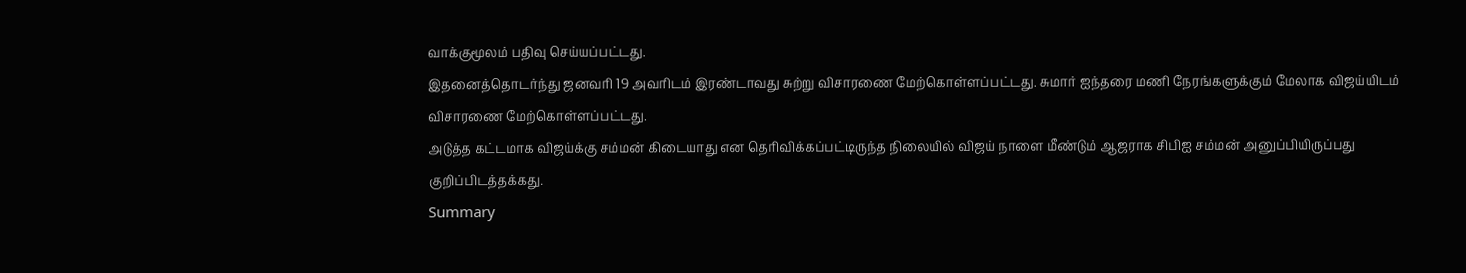வாக்குமூலம் பதிவு செய்யப்பட்டது.
இதனைத்தொடர்ந்து ஜனவரி 19 அவரிடம் இரண்டாவது சுற்று விசாரணை மேற்கொள்ளப்பட்டது. சுமார் ஐந்தரை மணி நேரங்களுக்கும் மேலாக விஜய்யிடம் விசாரணை மேற்கொள்ளப்பட்டது.
அடுத்த கட்டமாக விஜய்க்கு சம்மன் கிடையாது என தெரிவிக்கப்பட்டிருந்த நிலையில் விஜய் நாளை மீண்டும் ஆஜராக சிபிஐ சம்மன் அனுப்பியிருப்பது குறிப்பிடத்தக்கது.
Summary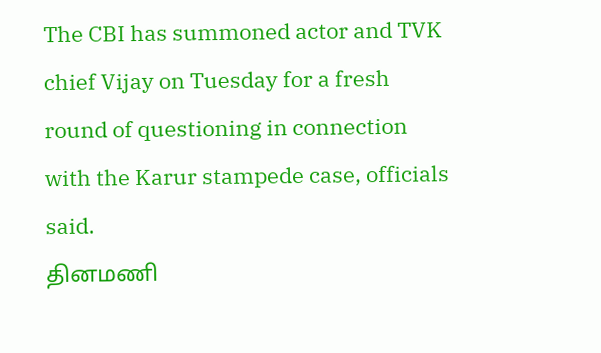The CBI has summoned actor and TVK chief Vijay on Tuesday for a fresh round of questioning in connection with the Karur stampede case, officials said.
தினமணி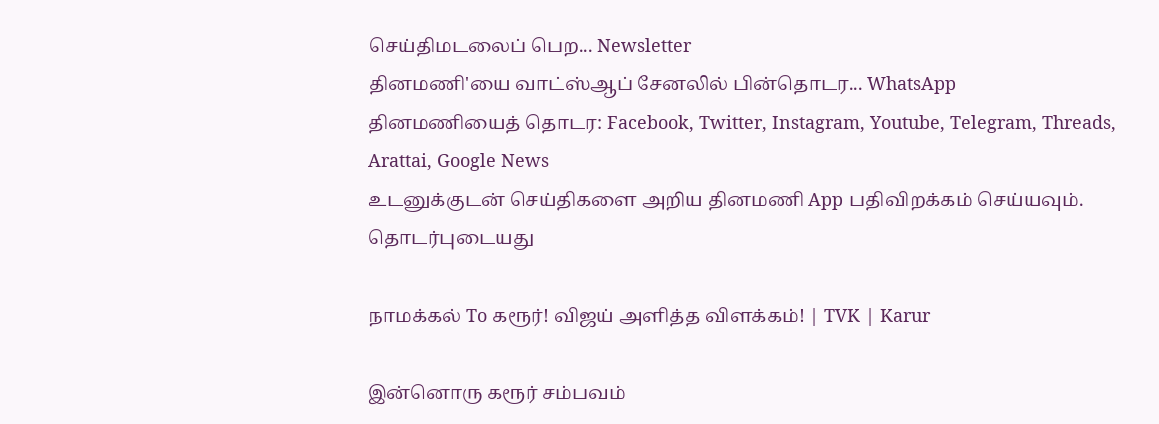செய்திமடலைப் பெற... Newsletter
தினமணி'யை வாட்ஸ்ஆப் சேனலில் பின்தொடர... WhatsApp
தினமணியைத் தொடர: Facebook, Twitter, Instagram, Youtube, Telegram, Threads, Arattai, Google News
உடனுக்குடன் செய்திகளை அறிய தினமணி App பதிவிறக்கம் செய்யவும்.
தொடர்புடையது

நாமக்கல் To கரூர்! விஜய் அளித்த விளக்கம்! | TVK | Karur

இன்னொரு கரூர் சம்பவம்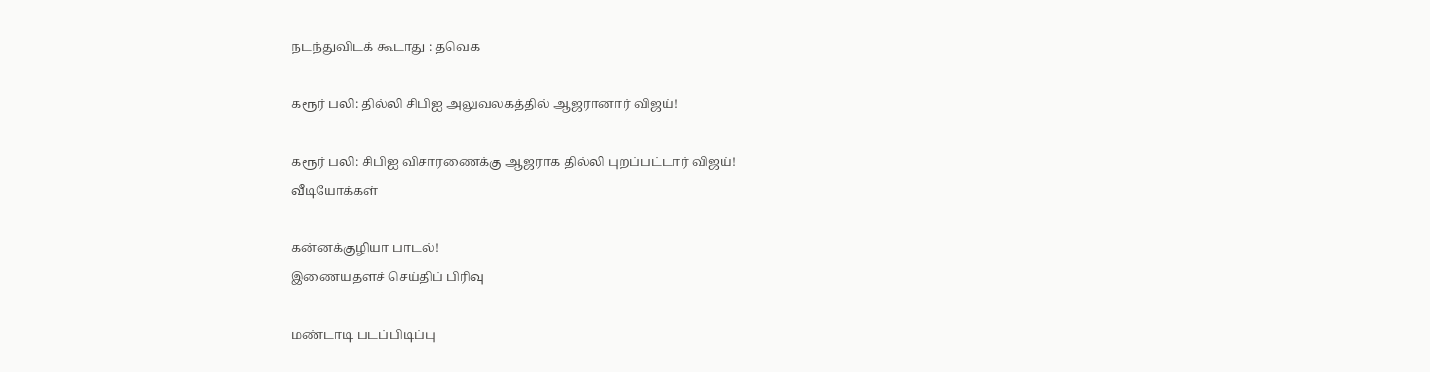நடந்துவிடக் கூடாது : தவெக

கரூர் பலி: தில்லி சிபிஐ அலுவலகத்தில் ஆஜரானார் விஜய்!

கரூர் பலி: சிபிஐ விசாரணைக்கு ஆஜராக தில்லி புறப்பட்டார் விஜய்!
வீடியோக்கள்

கன்னக்குழியா பாடல்!
இணையதளச் செய்திப் பிரிவு

மண்டாடி படப்பிடிப்பு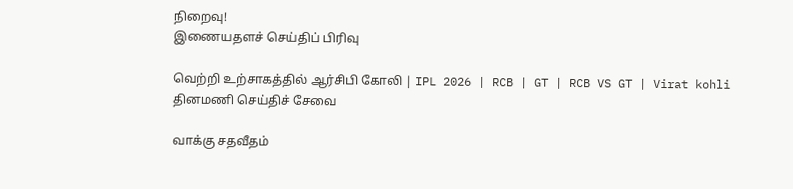நிறைவு!
இணையதளச் செய்திப் பிரிவு

வெற்றி உற்சாகத்தில் ஆர்சிபி கோலி | IPL 2026 | RCB | GT | RCB VS GT | Virat kohli
தினமணி செய்திச் சேவை

வாக்கு சதவீதம்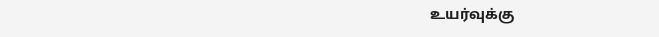உயர்வுக்கு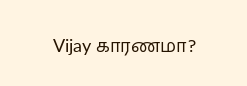Vijay காரணமா?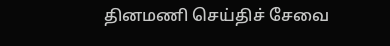தினமணி செய்திச் சேவை